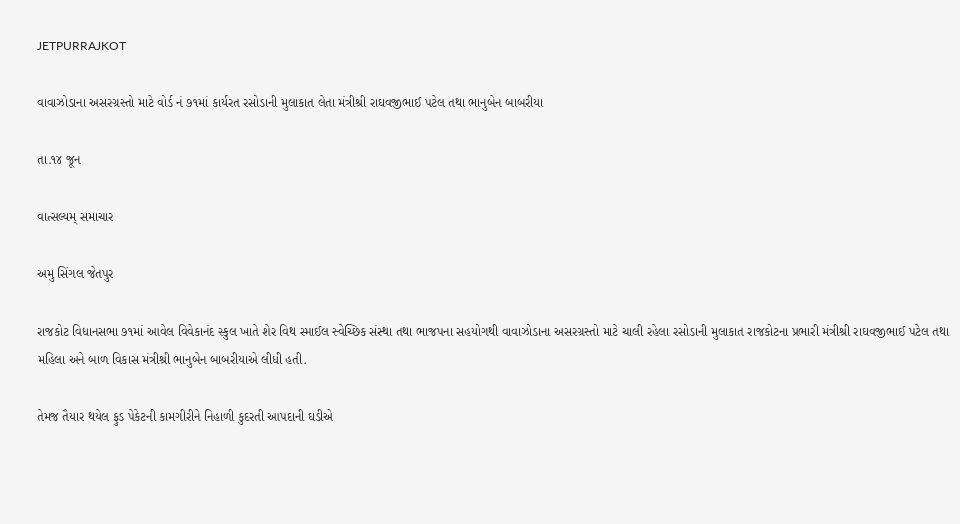JETPURRAJKOT

વાવાઝોડાના અસરગ્રસ્તો માટે વોર્ડ નં ૭૧માં કાર્યરત રસોડાની મુલાકાત લેતા મંત્રીશ્રી રાઘવજીભાઈ પટેલ તથા ભાનુબેન બાબરીયા

તા.૧૪ જૂન

વાત્સલ્યમ્ સમાચાર

અમુ સિંગલ જેતપુર

રાજકોટ વિધાનસભા ૭૧માં આવેલ વિવેકાનંદ સ્કુલ ખાતે શેર વિથ સ્માઈલ સ્વેચ્છિક સંસ્થા તથા ભાજપના સહયોગથી વાવાઝોડાના અસરગ્રસ્તો માટે ચાલી રહેલા રસોડાની મુલાકાત રાજકોટના પ્રભારી મંત્રીશ્રી રાઘવજીભાઈ પટેલ તથા મહિલા અને બાળ વિકાસ મંત્રીશ્રી ભાનુબેન બાબરીયાએ લીધી હતી.

તેમજ તૈયાર થયેલ ફુડ પેકેટની કામગીરીને નિહાળી કુદરતી આપદાની ઘડીએ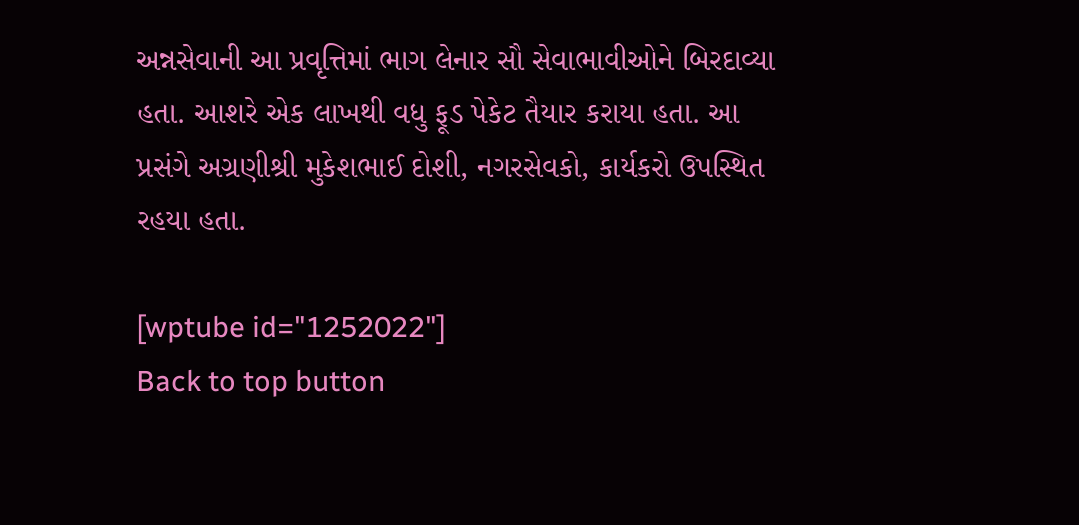અન્નસેવાની આ પ્રવૃત્તિમાં ભાગ લેનાર સૌ સેવાભાવીઓને બિરદાવ્યા હતા. આશરે એક લાખથી વધુ ફૂડ પેકેટ તૈયાર કરાયા હતા. આ પ્રસંગે અગ્રણીશ્રી મુકેશભાઈ દોશી, નગરસેવકો, કાર્યકરો ઉપસ્થિત રહયા હતા.

[wptube id="1252022"]
Back to top button